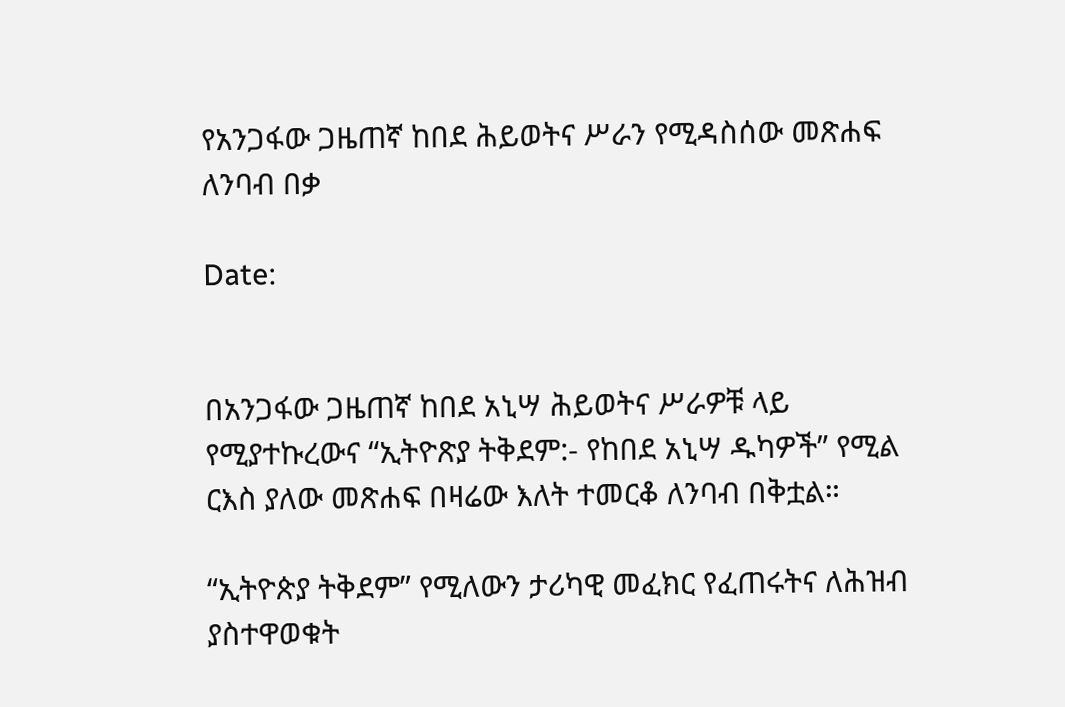የአንጋፋው ጋዜጠኛ ከበደ ሕይወትና ሥራን የሚዳስሰው መጽሐፍ ለንባብ በቃ

Date:


በአንጋፋው ጋዜጠኛ ከበደ አኒሣ ሕይወትና ሥራዎቹ ላይ የሚያተኩረውና “ኢትዮጽያ ትቅደም:- የከበደ አኒሣ ዱካዎች” የሚል ርእስ ያለው መጽሐፍ በዛሬው እለት ተመርቆ ለንባብ በቅቷል።

“ኢትዮጵያ ትቅደም” የሚለውን ታሪካዊ መፈክር የፈጠሩትና ለሕዝብ ያስተዋወቁት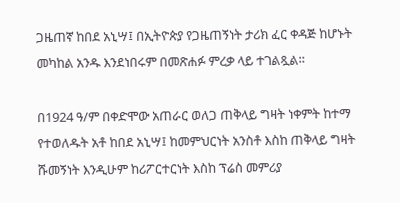ጋዜጠኛ ከበደ አኒሣ፤ በኢትዮጵያ የጋዜጠኝነት ታሪክ ፈር ቀዳጅ ከሆኑት መካከል አንዱ እንደነበሩም በመጽሐፉ ምረቃ ላይ ተገልጿል።

በ1924 ዓ/ም በቀድሞው አጠራር ወለጋ ጠቅላይ ግዛት ነቀምት ከተማ የተወለዱት አቶ ከበደ አኒሣ፤ ከመምህርነት አንስቶ እስከ ጠቅላይ ግዛት ሹመኝነት እንዲሁም ከሪፖርተርነት እስከ ፕሬስ መምሪያ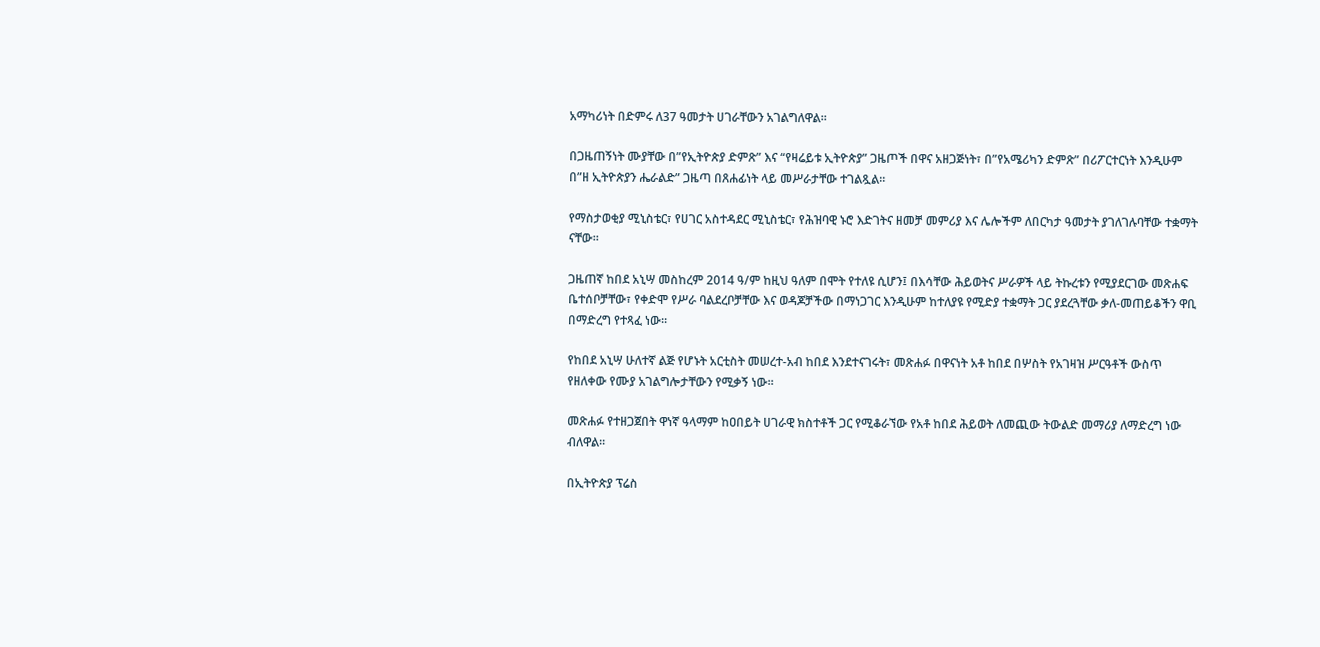አማካሪነት በድምሩ ለ37 ዓመታት ሀገራቸውን አገልግለዋል።

በጋዜጠኝነት ሙያቸው በ”የኢትዮጵያ ድምጽ” እና “የዛሬይቱ ኢትዮጵያ” ጋዜጦች በዋና አዘጋጅነት፣ በ”የአሜሪካን ድምጽ” በሪፖርተርነት እንዲሁም በ”ዘ ኢትዮጵያን ሔራልድ” ጋዜጣ በጸሐፊነት ላይ መሥራታቸው ተገልጿል።

የማስታወቂያ ሚኒስቴር፣ የሀገር አስተዳደር ሚኒስቴር፣ የሕዝባዊ ኑሮ እድገትና ዘመቻ መምሪያ እና ሌሎችም ለበርካታ ዓመታት ያገለገሉባቸው ተቋማት ናቸው።

ጋዜጠኛ ከበደ አኒሣ መስከረም 2014 ዓ/ም ከዚህ ዓለም በሞት የተለዩ ሲሆን፤ በእሳቸው ሕይወትና ሥራዎች ላይ ትኩረቱን የሚያደርገው መጽሐፍ ቤተሰቦቻቸው፣ የቀድሞ የሥራ ባልደረቦቻቸው እና ወዳጆቻችው በማነጋገር እንዲሁም ከተለያዩ የሚድያ ተቋማት ጋር ያደረጓቸው ቃለ-መጠይቆችን ዋቢ በማድረግ የተጻፈ ነው።

የከበደ አኒሣ ሁለተኛ ልጅ የሆኑት አርቲስት መሠረተ-አብ ከበደ እንደተናገሩት፣ መጽሐፉ በዋናነት አቶ ከበደ በሦስት የአገዛዝ ሥርዓቶች ውስጥ የዘለቀው የሙያ አገልግሎታቸውን የሚቃኝ ነው።

መጽሐፉ የተዘጋጀበት ዋነኛ ዓላማም ከዐበይት ሀገራዊ ክስተቶች ጋር የሚቆራኘው የአቶ ከበደ ሕይወት ለመጪው ትውልድ መማሪያ ለማድረግ ነው ብለዋል።

በኢትዮጵያ ፕሬስ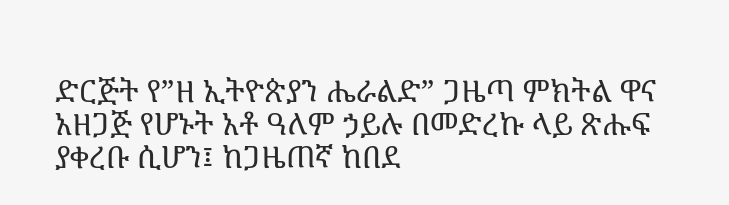ድርጅት የ”ዘ ኢትዮጵያን ሔራልድ” ጋዜጣ ምክትል ዋና አዘጋጅ የሆኑት አቶ ዓለም ኃይሉ በመድረኩ ላይ ጽሑፍ ያቀረቡ ሲሆን፤ ከጋዜጠኛ ከበደ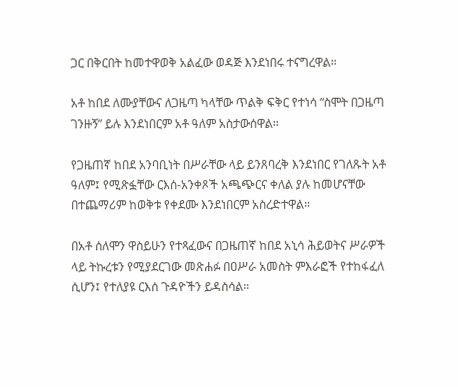ጋር በቅርበት ከመተዋወቅ አልፈው ወዳጅ እንደነበሩ ተናግረዋል።

አቶ ከበደ ለሙያቸውና ለጋዜጣ ካላቸው ጥልቅ ፍቅር የተነሳ “ስሞት በጋዜጣ ገንዙኝ” ይሉ እንደነበርም አቶ ዓለም አስታውሰዋል።

የጋዜጠኛ ከበደ አንባቢነት በሥራቸው ላይ ይንጸባረቅ እንደነበር የገለጹት አቶ ዓለም፤ የሚጽፏቸው ርእሰ-አንቀጾች አጫጭርና ቀለል ያሉ ከመሆናቸው በተጨማሪም ከወቅቱ የቀደሙ እንደነበርም አስረድተዋል።

በአቶ ሰለሞን ዋስይሁን የተጻፈውና በጋዜጠኛ ከበደ አኒሳ ሕይወትና ሥራዎች ላይ ትኩረቱን የሚያደርገው መጽሐፉ በዐሥራ አመስት ምእራፎች የተከፋፈለ ሲሆን፤ የተለያዩ ርእሰ ጉዳዮችን ይዳስሳል።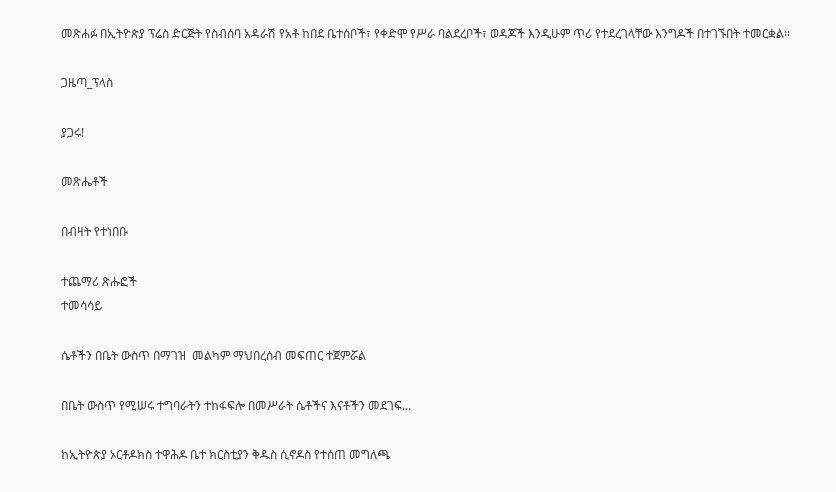መጽሐፉ በኢትዮጵያ ፕሬስ ድርጅት የስብሰባ አዳራሽ የአቶ ከበደ ቤተሰቦች፣ የቀድሞ የሥራ ባልደረቦች፣ ወዳጆች እንዲሁም ጥሪ የተደረገላቸው እንግዶች በተገኙበት ተመርቋል።

ጋዜጣ_ፕላስ

ያጋሩ!

መጽሔቶች

በብዛት የተነበቡ

ተጨማሪ ጽሑፎች
ተመሳሳይ

ሴቶችን በቤት ውስጥ በማገዝ  መልካም ማህበረሰብ መፍጠር ተጀምሯል

በቤት ውስጥ የሚሠሩ ተግባራትን ተከፋፍሎ በመሥራት ሴቶችና እናቶችን መደገፍ...

ከኢትዮጵያ ኦርቶዶክስ ተዋሕዶ ቤተ ክርስቲያን ቅዱስ ሲኖዶስ የተሰጠ መግለጫ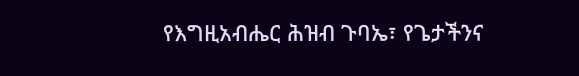የእግዚአብሔር ሕዝብ ጉባኤ፣ የጌታችንና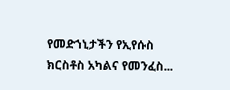የመድኀኒታችን የኢየሱስ ክርስቶስ አካልና የመንፈስ...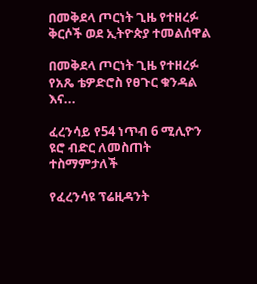በመቅደላ ጦርነት ጊዜ የተዘረፉ ቅርሶች ወደ ኢትዮጵያ ተመልሰዋል

በመቅደላ ጦርነት ጊዜ የተዘረፉ የአጼ ቴዎድሮስ የፀጉር ቁንዳል እና...

ፈረንሳይ የ54 ነጥብ 6 ሚሊዮን ዩሮ ብድር ለመስጠት ተስማምታለች

የፈረንሳዩ ፕሬዚዳንት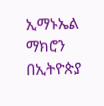ኢማኑኤል ማክሮን በኢትዮጵያ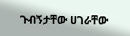ጉብኝታቸው ሀገራቸው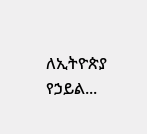ለኢትዮጵያ የኃይል...